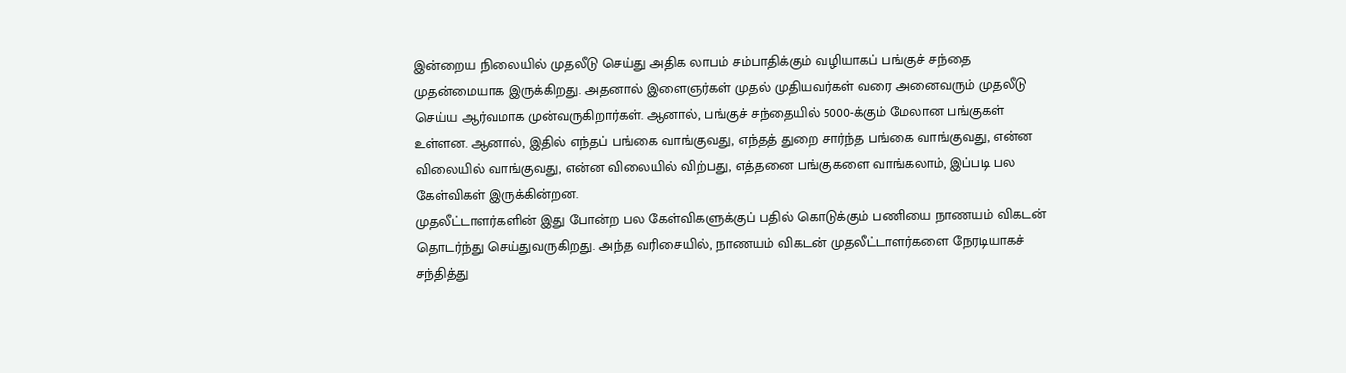இன்றைய நிலையில் முதலீடு செய்து அதிக லாபம் சம்பாதிக்கும் வழியாகப் பங்குச் சந்தை முதன்மையாக இருக்கிறது. அதனால் இளைஞர்கள் முதல் முதியவர்கள் வரை அனைவரும் முதலீடு செய்ய ஆர்வமாக முன்வருகிறார்கள். ஆனால், பங்குச் சந்தையில் 5000-க்கும் மேலான பங்குகள் உள்ளன. ஆனால், இதில் எந்தப் பங்கை வாங்குவது, எந்தத் துறை சார்ந்த பங்கை வாங்குவது, என்ன விலையில் வாங்குவது, என்ன விலையில் விற்பது, எத்தனை பங்குகளை வாங்கலாம், இப்படி பல கேள்விகள் இருக்கின்றன.
முதலீட்டாளர்களின் இது போன்ற பல கேள்விகளுக்குப் பதில் கொடுக்கும் பணியை நாணயம் விகடன் தொடர்ந்து செய்துவருகிறது. அந்த வரிசையில், நாணயம் விகடன் முதலீட்டாளர்களை நேரடியாகச் சந்தித்து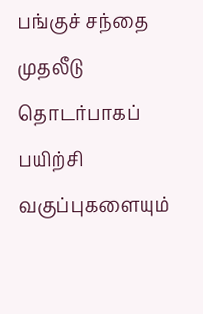பங்குச் சந்தை முதலீடு தொடர்பாகப் பயிற்சி வகுப்புகளையும்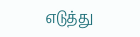எடுத்து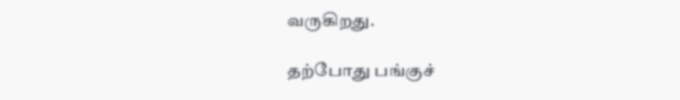வருகிறது.

தற்போது பங்குச்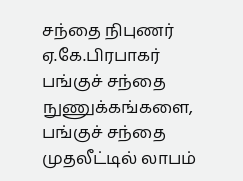சந்தை நிபுணர் ஏ.கே.பிரபாகர் பங்குச் சந்தை நுணுக்கங்களை, பங்குச் சந்தை முதலீட்டில் லாபம்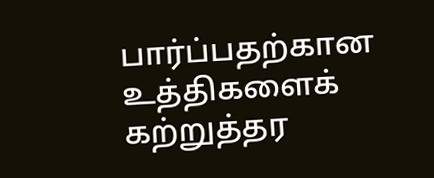பார்ப்பதற்கான உத்திகளைக் கற்றுத்தர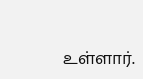உள்ளார்.